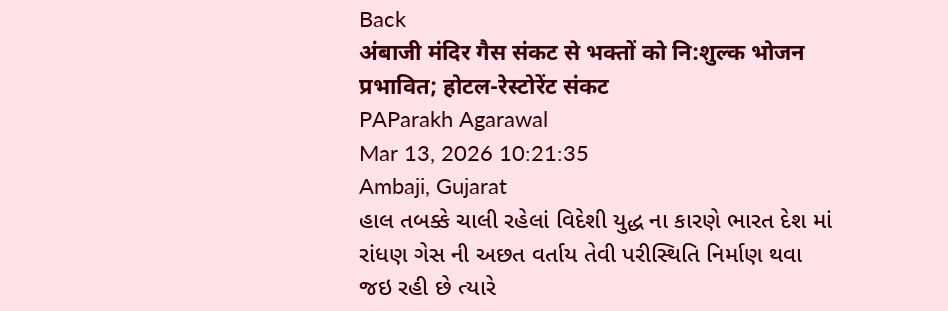Back
अंबाजी मंदिर गैस संकट से भक्तों को नि:शुल्क भोजन प्रभावित; होटल-रेस्टोरेंट संकट
PAParakh Agarawal
Mar 13, 2026 10:21:35
Ambaji, Gujarat
હાલ તબક્કે ચાલી રહેલાં વિદેશી યુદ્ધ ના કારણે ભારત દેશ માં રાંધણ ગેસ ની અછત વર્તાય તેવી પરીસ્થિતિ નિર્માણ થવા જઇ રહી છે ત્યારે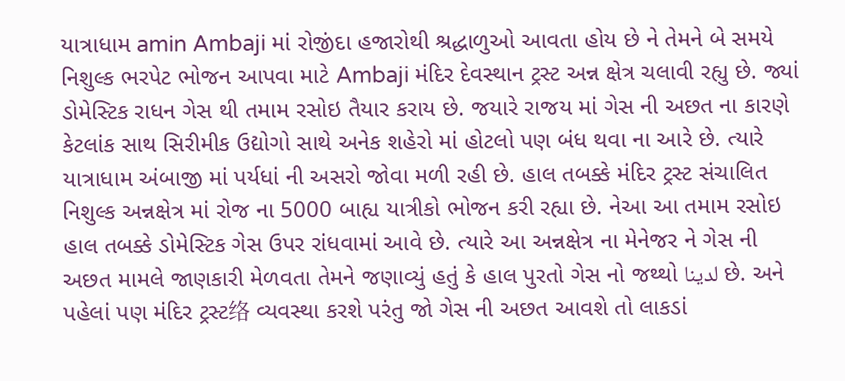યાત્રાધામ amin Ambaji માં રોજીંદા હજારોથી શ્રદ્ધાળુઓ આવતા હોય છે ને તેમને બે સમયે નિશુલ્ક ભરપેટ ભોજન આપવા માટે Ambaji મંદિર દેવસ્થાન ટ્રસ્ટ અન્ન ક્ષેત્ર ચલાવી રહ્યુ છે. જ્યાં ડોમેસ્ટિક રાધન ગેસ થી તમામ રસોઇ તૈયાર કરાય છે. જયારે રાજય માં ગેસ ની અછત ના કારણે કેટલાંક સાથ સિરીમીક ઉદ્યોગો સાથે અનેક શહેરો માં હોટલો પણ બંધ થવા ના આરે છે. ત્યારે યાત્રાધામ અંબાજી માં પર્યધાં ની અસરો જોવા મળી રહી છે. હાલ તબક્કે મંદિર ટ્રસ્ટ સંચાલિત નિશુલ્ક અન્નક્ષેત્ર માં રોજ ના 5000 બાહ્ય યાત્રીકો ભોજન કરી રહ્યા છે. નેઆ આ તમામ રસોઇ હાલ તબક્કે ડોમેસ્ટિક ગેસ ઉપર રાંધવામાં આવે છે. ત્યારે આ અન્નક્ષેત્ર ના મેનેજર ને ગેસ ની અછત મામલે જાણકારી મેળવતા તેમને જણાવ્યું હતું કે હાલ પુરતો ગેસ નો જથ્થો لدينا છે. અને પહેલાં પણ મંદિર ટ્રસ્ટ络 વ્યવસ્થા કરશે પરંતુ જો ગેસ ની અછત આવશે તો લાકડાં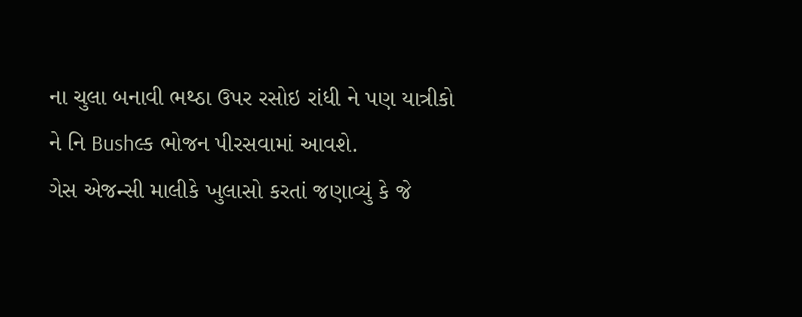ના ચુલા બનાવી ભથ્ઠા ઉપર રસોઇ રાંધી ને પણ યાત્રીકો ને નિ Bushલ્ક ભોજન પીરસવામાં આવશે.
ગેસ એજન્સી માલીકે ખુલાસો કરતાં જણાવ્યું કે જે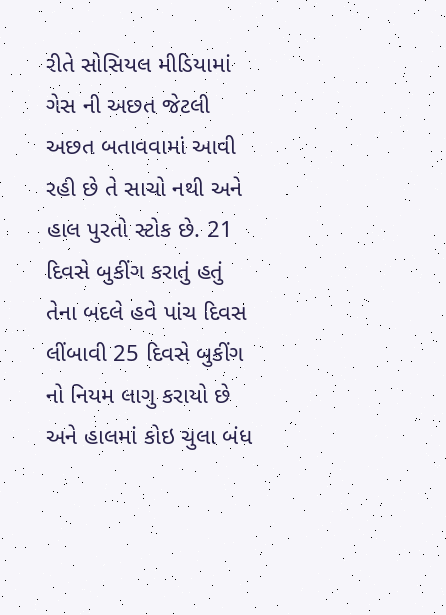રીતે સોસિયલ મીડિયામાં ગેસ ની અછત જેટલી અછત બતાવવામાં આવી રહી છે તે સાચો નથી અને હાલ પુરતો સ્ટોક છે. 21 દિવસે બુકીંગ કરાતું હતું તેના બદલે હવે પાંચ દિવસ લીંબાવી 25 દિવસે બુકીંગ નો નિયમ લાગુ કરાયો છે અને હાલમાં કોઇ ચુલા બંધ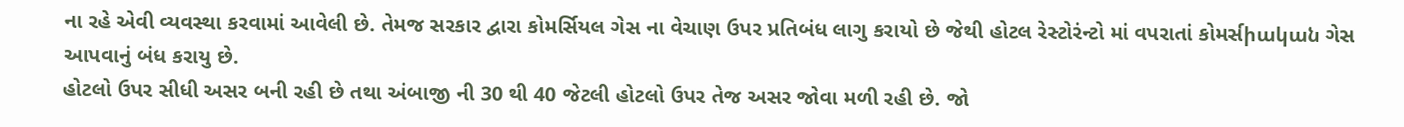ના રહે એવી વ્યવસ્થા કરવામાં આવેલી છે. તેમજ સરકાર દ્વારા કોમર્સિયલ ગેસ ના વેચાણ ઉપર પ્રતિબંધ લાગુ કરાયો છે જેથી હોટલ રેસ્ટોરંન્ટો માં વપરાતાં કોમર્સիական ગેસ આપવાનું બંધ કરાયુ છે.
હોટલો ઉપર સીધી અસર બની રહી છે તથા અંબાજી ની 30 થી 40 જેટલી હોટલો ઉપર તેજ અસર જોવા મળી રહી છે. જો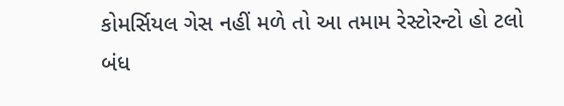કોમર્સિયલ ગેસ નહીં મળે તો આ તમામ રેસ્ટોરન્ટો હો ટલો બંધ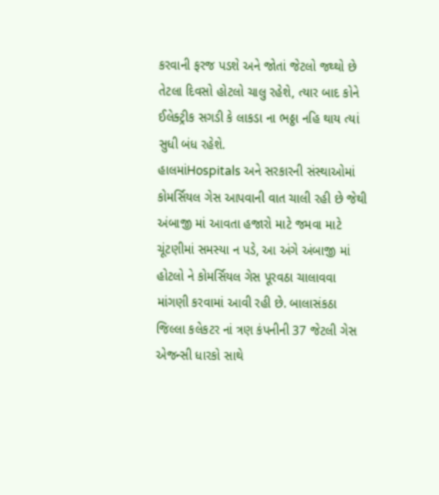કરવાની ફરજ પડશે અને જોતાં જેટલો જથ્થો છે તેટલા દિવસો હોટલો ચાલુ રહેશે, ત્યાર બાદ કોને ઈલેક્ટ્રીક સગડી કે લાકડા ના ભઠ્ઠા નહિ થાય ત્યાં સુધી બંધ રહેશે.
હાલમાંHospitals અને સરકારની સંસ્થાઓમાં કોમર્સિયલ ગેસ આપવાની વાત ચાલી રહી છે જેથી અંબાજી માં આવતા હજારો માટે જમવા માટે ચૂંટણીમાં સમસ્યા ન પડે, આ અંગે અંબાજી માં હોટલો ને કોમર્સિયલ ગેસ પૂરવઠા ચાલાવવા માંગણી કરવામાં આવી રહી છે. બાલાસંકઠા જિલ્લા કલેકટર નાં ત્રણ કંપનીની 37 જેટલી ગેસ એજન્સી ધારકો સાથે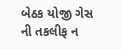બેઠક યોજી ગેસ ની તકલીફ ન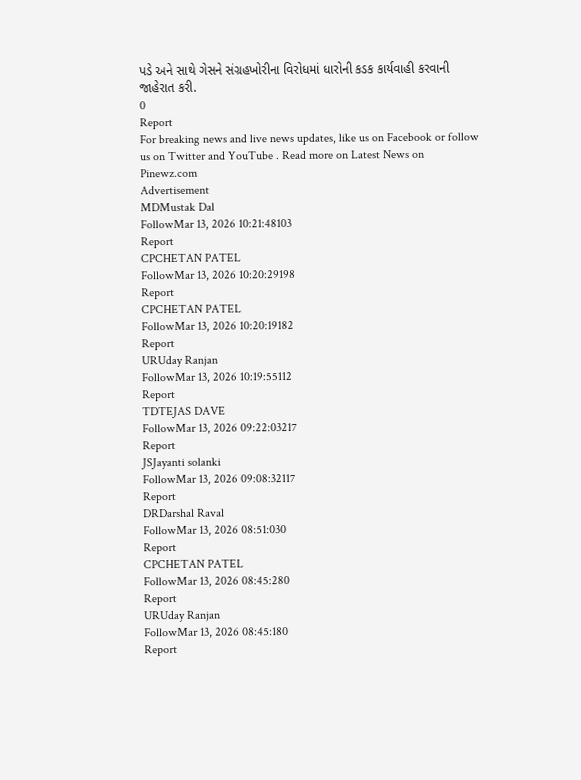પડે અને સાથે ગેસને સંગ્રહખોરીના વિરોધમાં ધારોની કડક કાર્યવાહી કરવાની જાહેરાત કરી.
0
Report
For breaking news and live news updates, like us on Facebook or follow us on Twitter and YouTube . Read more on Latest News on Pinewz.com
Advertisement
MDMustak Dal
FollowMar 13, 2026 10:21:48103
Report
CPCHETAN PATEL
FollowMar 13, 2026 10:20:29198
Report
CPCHETAN PATEL
FollowMar 13, 2026 10:20:19182
Report
URUday Ranjan
FollowMar 13, 2026 10:19:55112
Report
TDTEJAS DAVE
FollowMar 13, 2026 09:22:03217
Report
JSJayanti solanki
FollowMar 13, 2026 09:08:32117
Report
DRDarshal Raval
FollowMar 13, 2026 08:51:030
Report
CPCHETAN PATEL
FollowMar 13, 2026 08:45:280
Report
URUday Ranjan
FollowMar 13, 2026 08:45:180
Report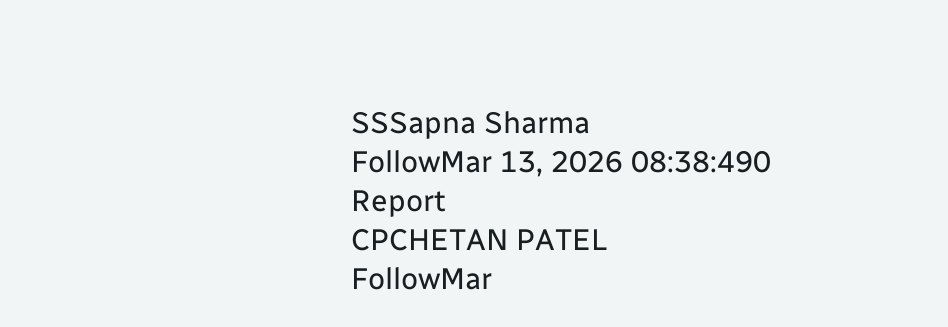SSSapna Sharma
FollowMar 13, 2026 08:38:490
Report
CPCHETAN PATEL
FollowMar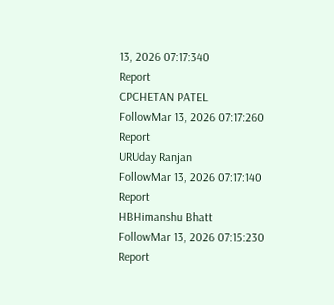13, 2026 07:17:340
Report
CPCHETAN PATEL
FollowMar 13, 2026 07:17:260
Report
URUday Ranjan
FollowMar 13, 2026 07:17:140
Report
HBHimanshu Bhatt
FollowMar 13, 2026 07:15:230
Report